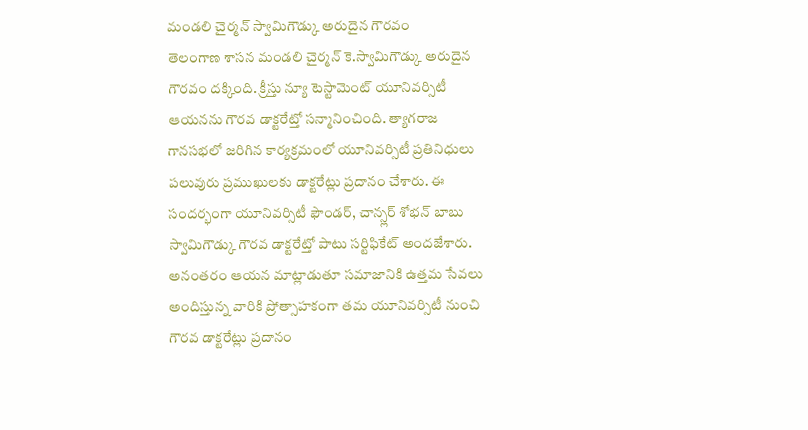మండలి చైర్మన్ స్వామిగౌడ్కు అరుదైన గౌరవం
తెలంగాణ శాసన మండలి చైర్మన్ కె.స్వామిగౌడ్కు అరుదైన గౌరవం దక్కింది. క్రీస్తు న్యూ టెస్టామెంట్ యూనివర్సిటీ ఆయనను గౌరవ డాక్టరేట్తో సన్మానించింది. త్యాగరాజ గానసభలో జరిగిన కార్యక్రమంలో యూనివర్సిటీ ప్రతినిధులు పలువురు ప్రముఖులకు డాక్టరేట్లు ప్రదానం చేశారు. ఈ సందర్భంగా యూనివర్సిటీ ఫౌండర్, చాన్స్లర్ శోభన్ బాబు స్వామిగౌడ్కు గౌరవ డాక్టరేట్తో పాటు సర్టిఫికేట్ అందజేశారు. అనంతరం ఆయన మాట్లాడుతూ సమాజానికి ఉత్తమ సేవలు అందిస్తున్న వారికి ప్రోత్సాహకంగా తమ యూనివర్సిటీ నుంచి గౌరవ డాక్టరేట్లు ప్రదానం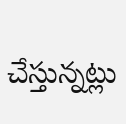చేస్తున్నట్లు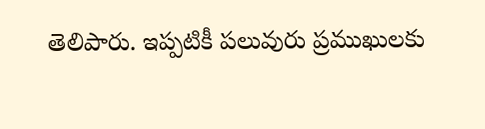తెలిపారు. ఇప్పటికీ పలువురు ప్రముఖులకు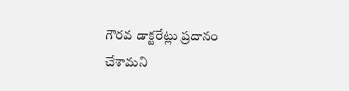గౌరవ డాక్టరేట్లు ప్రదానం చేశామని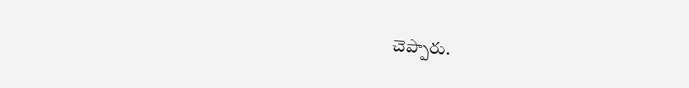చెప్పారు.